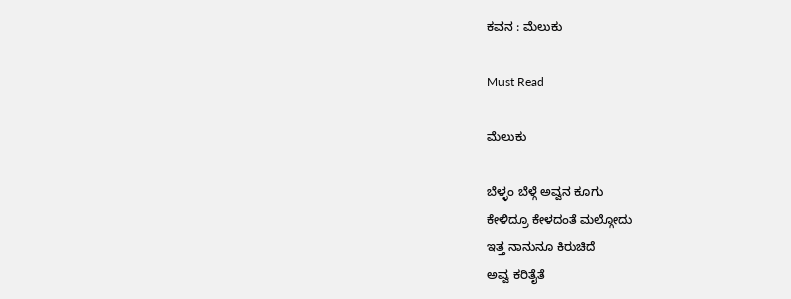ಕವನ : ಮೆಲುಕು

Must Read

ಮೆಲುಕು

ಬೆಳ್ಳಂ ಬೆಳ್ಗೆ ಅವ್ವನ ಕೂಗು
ಕೇಳಿದ್ರೂ ಕೇಳದಂತೆ ಮಲ್ಗೋದು
ಇತ್ತ ನಾನುನೂ ಕಿರುಚಿದೆ
ಅವ್ವ ಕರಿತೈತೆ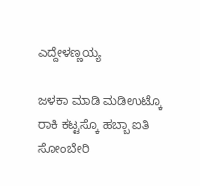ಎದ್ದೇಳಣ್ಣಯ್ಯ

ಜಳಕಾ ಮಾಡಿ ಮಡಿಉಟ್ಕೊ
ರಾಕಿ ಕಟ್ಟಸ್ಕೊ ಹಬ್ಬಾ ಐತಿ
ಸೋಂಬೇರಿ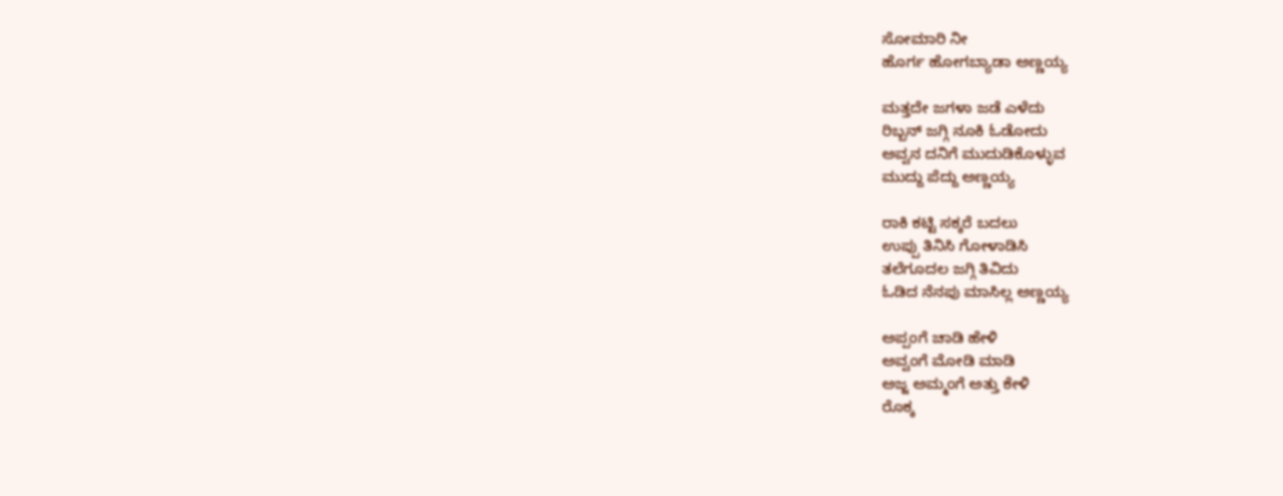ಸೋಮಾರಿ ನೀ
ಹೊರ್ಗ ಹೋಗಬ್ಯಾಡಾ ಅಣ್ಣಯ್ಯ

ಮತ್ತದೇ ಜಗಳಾ ಜಡೆ ಎಳೆದು
ರಿಬ್ಬನ್ ಜಗ್ಗಿ ನೂಕಿ ಓಡೋದು
ಅವ್ವನ ದನಿಗೆ ಮುದುಡಿಕೊಳ್ಳುವ
ಮುದ್ದು ಪೆದ್ದು ಅಣ್ಣಯ್ಯ

ರಾಕಿ ಕಟ್ಟಿ ಸಕ್ಕರೆ ಬದಲು
ಉಪ್ಪು ತಿನಿಸಿ ಗೋಳಾಡಿಸಿ
ತಲೆಗೂದಲ ಜಗ್ಗಿ ತಿವಿದು
ಓಡಿದ ನೆನಪು ಮಾಸಿಲ್ಲ ಅಣ್ಣಯ್ಯ

ಅಪ್ಪಂಗೆ ಚಾಡಿ ಹೇಳಿ
ಅವ್ವಂಗೆ ಮೋಡಿ ಮಾಡಿ
ಅಜ್ಜ ಅಮ್ಮಂಗೆ ಅತ್ತು ಕೇಳಿ
ರೊಕ್ಕ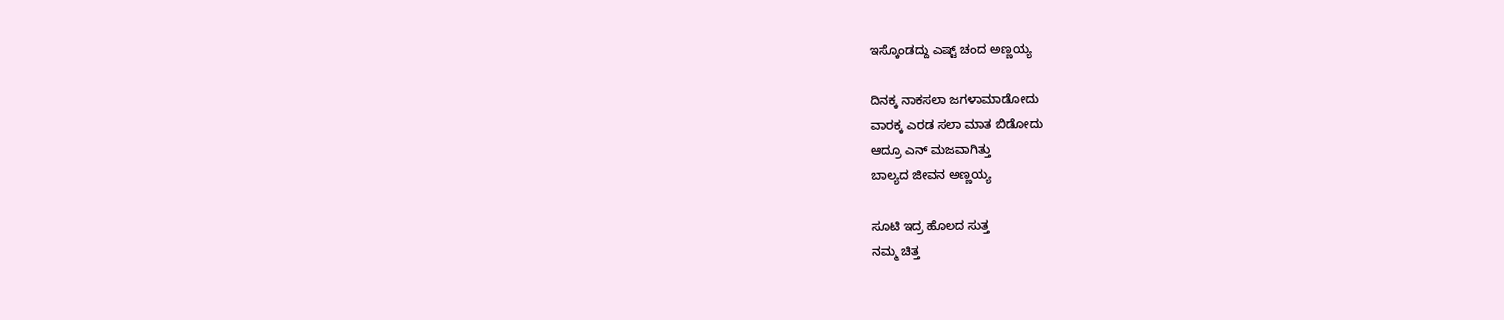ಇಸ್ಕೊಂಡದ್ದು ಎಷ್ಟ್ ಚಂದ ಅಣ್ಣಯ್ಯ

ದಿನಕ್ಕ ನಾಕಸಲಾ ಜಗಳಾಮಾಡೋದು
ವಾರಕ್ಕ ಎರಡ ಸಲಾ ಮಾತ ಬಿಡೋದು
ಆದ್ರೂ ಎನ್ ಮಜವಾಗಿತ್ತು
ಬಾಲ್ಯದ ಜೀವನ ಅಣ್ಣಯ್ಯ

ಸೂಟಿ ಇದ್ರ ಹೊಲದ ಸುತ್ತ
ನಮ್ಮ ಚಿತ್ತ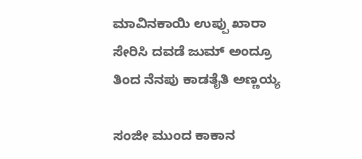ಮಾವಿನಕಾಯಿ ಉಪ್ಪು ಖಾರಾ
ಸೇರಿಸಿ ದವಡೆ ಜುಮ್ ಅಂದ್ರೂ
ತಿಂದ ನೆನಪು ಕಾಡತೈತಿ ಅಣ್ಣಯ್ಯ

ಸಂಜೀ ಮುಂದ ಕಾಕಾನ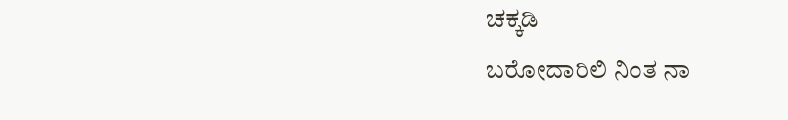ಚಕ್ಕಡಿ
ಬರೋದಾರಿಲಿ ನಿಂತ ನಾ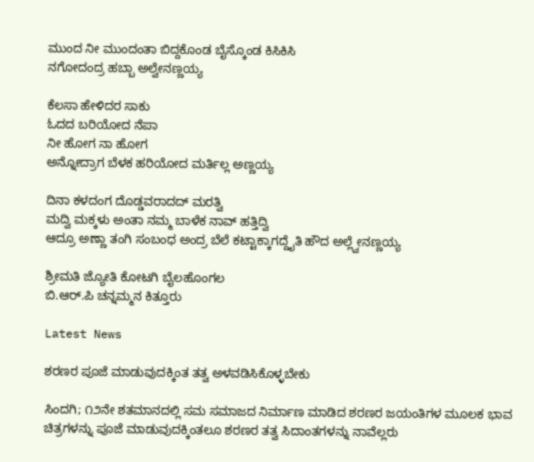ಮುಂದ ನೀ ಮುಂದಂತಾ ಬಿದ್ದಕೊಂಡ ಬೈಸ್ಕೊಂಡ ಕಿಸಿಕಿಸಿ
ನಗೋದಂದ್ರ ಹಬ್ಬಾ ಅಲ್ವೇನಣ್ಣಯ್ಯ

ಕೆಲಸಾ ಹೇಳಿದರ ಸಾಕು
ಓದದ ಬರಿಯೋದ ನೆಪಾ
ನೀ ಹೋಗ ನಾ ಹೋಗ
ಅನ್ನೋದ್ರಾಗ ಬೆಳಕ ಹರಿಯೋದ ಮರ್ತಿಲ್ಲ ಅಣ್ಣಯ್ಯ

ದಿನಾ ಕಳದಂಗ ದೊಡ್ಡವರಾದದ್ ಮರತ್ವಿ
ಮದ್ವಿ ಮಕ್ಕಳು ಅಂತಾ ನಮ್ಮ ಬಾಳೆಕ ನಾವ್ ಹತ್ತಿದ್ವಿ
ಆದ್ರೂ ಅಣ್ಣಾ ತಂಗಿ ಸಂಬಂಧ ಅಂದ್ರ ಬೆಲೆ ಕಟ್ಟಾಕ್ಕಾಗದ್ದೈತಿ ಹೌದ ಅಲ್ಲ್ವೇನಣ್ಣಯ್ಯ

ಶ್ರೀಮತಿ ಜ್ಯೋತಿ ಕೋಟಗಿ ಬೈಲಹೊಂಗಲ
ಬಿ.ಆರ್.ಪಿ ಚನ್ನಮ್ಮನ ಕಿತ್ತೂರು

Latest News

ಶರಣರ ಪೂಜೆ ಮಾಡುವುದಕ್ಕಿಂತ ತತ್ವ ಅಳವಡಿಸಿಕೊಳ್ಳಬೇಕು

ಸಿಂದಗಿ; ೧೨ನೇ ಶತಮಾನದಲ್ಲಿ ಸಮ ಸಮಾಜದ ನಿರ್ಮಾಣ ಮಾಡಿದ ಶರಣರ ಜಯಂತಿಗಳ ಮೂಲಕ ಭಾವ ಚಿತ್ರಗಳನ್ನು ಪೂಜೆ ಮಾಡುವುದಕ್ಕಿಂತಲೂ ಶರಣರ ತತ್ವ ಸಿದಾಂತಗಳನ್ನು ನಾವೆಲ್ಲರು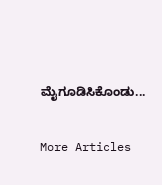ಮೈಗೂಡಿಸಿಕೊಂಡು...

More Articles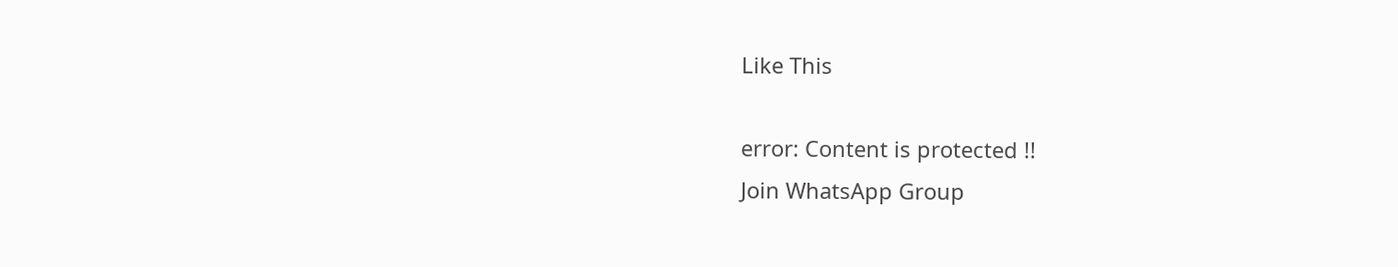Like This

error: Content is protected !!
Join WhatsApp Group